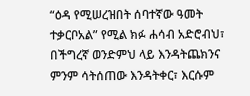“ዕዳ የሚሠረዝበት ሰባተኛው ዓመት ተቃርቦአል” የሚል ክፉ ሐሳብ አድሮብህ፣ በችግረኛ ወንድምህ ላይ እንዳትጨክንና ምንም ሳትሰጠው እንዳትቀር፣ እርሱም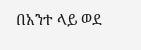በአንተ ላይ ወደ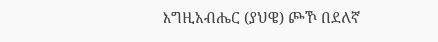እግዚአብሔር (ያህዌ) ጮኾ በደለኛ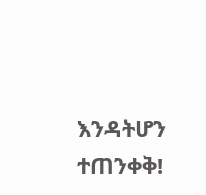እንዳትሆን ተጠንቀቅ!